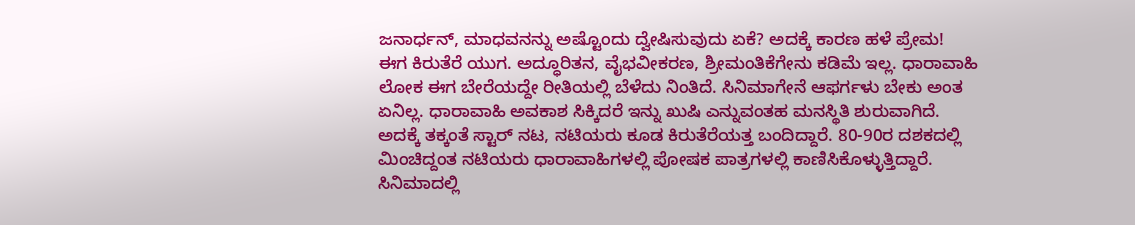ಜನಾರ್ಧನ್, ಮಾಧವನನ್ನು ಅಷ್ಟೊಂದು ದ್ವೇಷಿಸುವುದು ಏಕೆ? ಅದಕ್ಕೆ ಕಾರಣ ಹಳೆ ಪ್ರೇಮ!
ಈಗ ಕಿರುತೆರೆ ಯುಗ. ಅದ್ಧೂರಿತನ, ವೈಭವೀಕರಣ, ಶ್ರೀಮಂತಿಕೆಗೇನು ಕಡಿಮೆ ಇಲ್ಲ. ಧಾರಾವಾಹಿ ಲೋಕ ಈಗ ಬೇರೆಯದ್ದೇ ರೀತಿಯಲ್ಲಿ ಬೆಳೆದು ನಿಂತಿದೆ. ಸಿನಿಮಾಗೇನೆ ಆಫರ್ಗಳು ಬೇಕು ಅಂತ ಏನಿಲ್ಲ. ಧಾರಾವಾಹಿ ಅವಕಾಶ ಸಿಕ್ಕಿದರೆ ಇನ್ನು ಖುಷಿ ಎನ್ನುವಂತಹ ಮನಸ್ಥಿತಿ ಶುರುವಾಗಿದೆ.
ಅದಕ್ಕೆ ತಕ್ಕಂತೆ ಸ್ಟಾರ್ ನಟ, ನಟಿಯರು ಕೂಡ ಕಿರುತೆರೆಯತ್ತ ಬಂದಿದ್ದಾರೆ. 80-90ರ ದಶಕದಲ್ಲಿ ಮಿಂಚಿದ್ದಂತ ನಟಿಯರು ಧಾರಾವಾಹಿಗಳಲ್ಲಿ ಪೋಷಕ ಪಾತ್ರಗಳಲ್ಲಿ ಕಾಣಿಸಿಕೊಳ್ಳುತ್ತಿದ್ದಾರೆ. ಸಿನಿಮಾದಲ್ಲಿ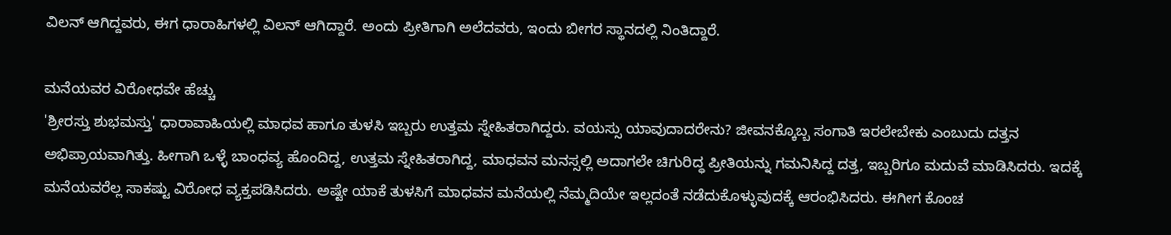ವಿಲನ್ ಆಗಿದ್ದವರು, ಈಗ ಧಾರಾಹಿಗಳಲ್ಲಿ ವಿಲನ್ ಆಗಿದ್ದಾರೆ. ಅಂದು ಪ್ರೀತಿಗಾಗಿ ಅಲೆದವರು, ಇಂದು ಬೀಗರ ಸ್ಥಾನದಲ್ಲಿ ನಿಂತಿದ್ದಾರೆ.

ಮನೆಯವರ ವಿರೋಧವೇ ಹೆಚ್ಚು
'ಶ್ರೀರಸ್ತು ಶುಭಮಸ್ತು' ಧಾರಾವಾಹಿಯಲ್ಲಿ ಮಾಧವ ಹಾಗೂ ತುಳಸಿ ಇಬ್ಬರು ಉತ್ತಮ ಸ್ನೇಹಿತರಾಗಿದ್ದರು. ವಯಸ್ಸು ಯಾವುದಾದರೇನು? ಜೀವನಕ್ಕೊಬ್ಬ ಸಂಗಾತಿ ಇರಲೇಬೇಕು ಎಂಬುದು ದತ್ತನ ಅಭಿಪ್ರಾಯವಾಗಿತ್ತು. ಹೀಗಾಗಿ ಒಳ್ಳೆ ಬಾಂಧವ್ಯ ಹೊಂದಿದ್ದ, ಉತ್ತಮ ಸ್ನೇಹಿತರಾಗಿದ್ದ, ಮಾಧವನ ಮನಸ್ಸಲ್ಲಿ ಅದಾಗಲೇ ಚಿಗುರಿದ್ಧ ಪ್ರೀತಿಯನ್ನು ಗಮನಿಸಿದ್ದ ದತ್ತ, ಇಬ್ಬರಿಗೂ ಮದುವೆ ಮಾಡಿಸಿದರು. ಇದಕ್ಕೆ ಮನೆಯವರೆಲ್ಲ ಸಾಕಷ್ಟು ವಿರೋಧ ವ್ಯಕ್ತಪಡಿಸಿದರು. ಅಷ್ಟೇ ಯಾಕೆ ತುಳಸಿಗೆ ಮಾಧವನ ಮನೆಯಲ್ಲಿ ನೆಮ್ಮದಿಯೇ ಇಲ್ಲದಂತೆ ನಡೆದುಕೊಳ್ಳುವುದಕ್ಕೆ ಆರಂಭಿಸಿದರು. ಈಗೀಗ ಕೊಂಚ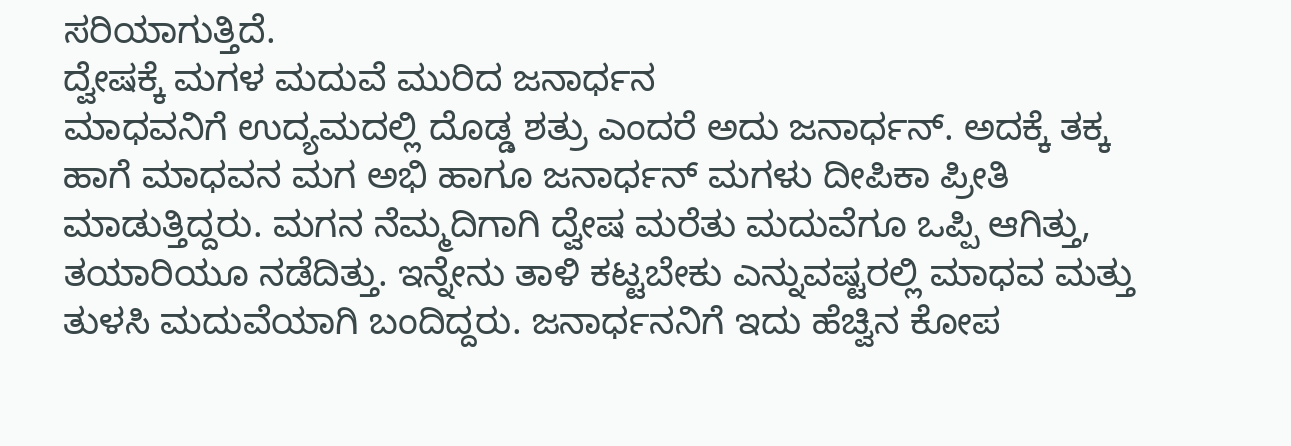ಸರಿಯಾಗುತ್ತಿದೆ.
ದ್ವೇಷಕ್ಕೆ ಮಗಳ ಮದುವೆ ಮುರಿದ ಜನಾರ್ಧನ
ಮಾಧವನಿಗೆ ಉದ್ಯಮದಲ್ಲಿ ದೊಡ್ಡ ಶತ್ರು ಎಂದರೆ ಅದು ಜನಾರ್ಧನ್. ಅದಕ್ಕೆ ತಕ್ಕ ಹಾಗೆ ಮಾಧವನ ಮಗ ಅಭಿ ಹಾಗೂ ಜನಾರ್ಧನ್ ಮಗಳು ದೀಪಿಕಾ ಪ್ರೀತಿ ಮಾಡುತ್ತಿದ್ದರು. ಮಗನ ನೆಮ್ಮದಿಗಾಗಿ ದ್ವೇಷ ಮರೆತು ಮದುವೆಗೂ ಒಪ್ಪಿ ಆಗಿತ್ತು, ತಯಾರಿಯೂ ನಡೆದಿತ್ತು. ಇನ್ನೇನು ತಾಳಿ ಕಟ್ಟಬೇಕು ಎನ್ನುವಷ್ಟರಲ್ಲಿ ಮಾಧವ ಮತ್ತು ತುಳಸಿ ಮದುವೆಯಾಗಿ ಬಂದಿದ್ದರು. ಜನಾರ್ಧನನಿಗೆ ಇದು ಹೆಚ್ವಿನ ಕೋಪ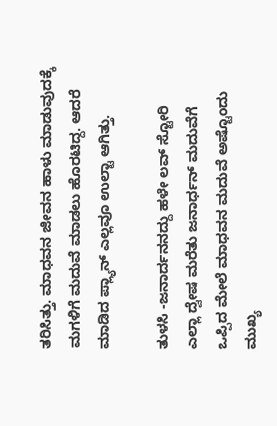ತರಿಸಿತ್ತು. ಮಾಧವನ ಜೀವನ ಹಾಳು ಮಾಡುವುದಕ್ಕೆ ಮಗಳಿಗೆ ಮದುವೆ ಮಾಡಲು ಹೊರಟಿದ್ದ. ಆದರೆ ಮಾಡಿದ ಪ್ಲ್ಯಾನ್ ಎಲ್ಲವೂ ಉಲ್ಟಾ ಆಗಿತ್ತು.

ತುಳಸಿ -ಜನಾರ್ದನನದ್ದು ಹಳೇ ಲವ್ ಸ್ಟೋರಿ
ಎಲ್ಲಾ ದ್ವೇಷ ಮರೆತು ಜನಾರ್ಧನ್ ಮದುವೆಗೆ ಒಪ್ಪಿದ ಮೇಲೆ ಮಾಧವನ ಮದುವೆ ಅಷ್ಟೊಂದು ಮುಖ್ಯ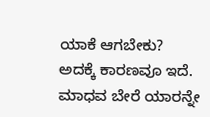ಯಾಕೆ ಆಗಬೇಕು? ಅದಕ್ಕೆ ಕಾರಣವೂ ಇದೆ. ಮಾಧವ ಬೇರೆ ಯಾರನ್ನೇ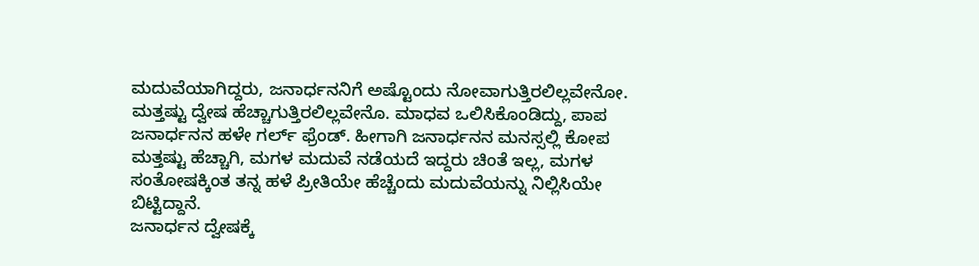ಮದುವೆಯಾಗಿದ್ದರು, ಜನಾರ್ಧನನಿಗೆ ಅಷ್ಟೊಂದು ನೋವಾಗುತ್ತಿರಲಿಲ್ಲವೇನೋ. ಮತ್ತಷ್ಟು ದ್ವೇಷ ಹೆಚ್ಚಾಗುತ್ತಿರಲಿಲ್ಲವೇನೊ. ಮಾಧವ ಒಲಿಸಿಕೊಂಡಿದ್ದು, ಪಾಪ ಜನಾರ್ಧನನ ಹಳೇ ಗರ್ಲ್ ಫ್ರೆಂಡ್. ಹೀಗಾಗಿ ಜನಾರ್ಧನನ ಮನಸ್ಸಲ್ಲಿ ಕೋಪ ಮತ್ತಷ್ಟು ಹೆಚ್ಚಾಗಿ, ಮಗಳ ಮದುವೆ ನಡೆಯದೆ ಇದ್ದರು ಚಿಂತೆ ಇಲ್ಲ, ಮಗಳ ಸಂತೋಷಕ್ಕಿಂತ ತನ್ನ ಹಳೆ ಪ್ರೀತಿಯೇ ಹೆಚ್ಚೆಂದು ಮದುವೆಯನ್ನು ನಿಲ್ಲಿಸಿಯೇ ಬಿಟ್ಟಿದ್ದಾನೆ.
ಜನಾರ್ಧನ ದ್ವೇಷಕ್ಕೆ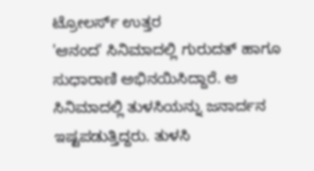ಟ್ರೋಲರ್ಸ್ ಉತ್ತರ
'ಆನಂದ' ಸಿನಿಮಾದಲ್ಲಿ ಗುರುದತ್ ಹಾಗೂ ಸುಧಾರಾಣಿ ಅಭಿನಯಿಸಿದ್ದಾರೆ. ಆ ಸಿನಿಮಾದಲ್ಲಿ ತುಳಸಿಯನ್ನು ಜನಾರ್ದನ ಇಷ್ಟಪಡುತ್ತಿದ್ದರು. ತುಳಸಿ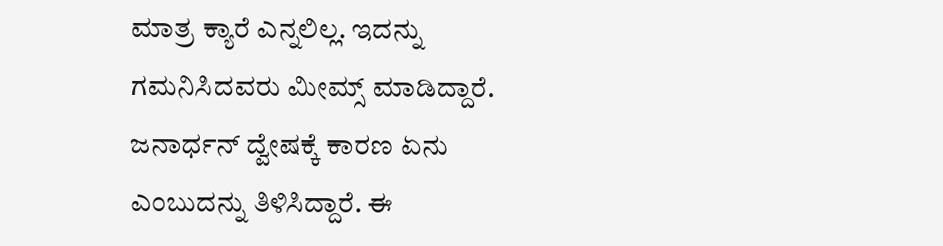ಮಾತ್ರ ಕ್ಯಾರೆ ಎನ್ನಲಿಲ್ಲ. ಇದನ್ನು ಗಮನಿಸಿದವರು ಮೀಮ್ಸ್ ಮಾಡಿದ್ದಾರೆ. ಜನಾರ್ಧನ್ ದ್ವೇಷಕ್ಕೆ ಕಾರಣ ಏನು ಎಂಬುದನ್ನು ತಿಳಿಸಿದ್ದಾರೆ. ಈ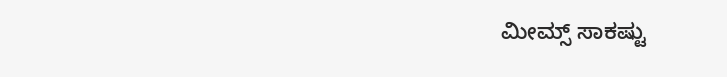ಮೀಮ್ಸ್ ಸಾಕಷ್ಟು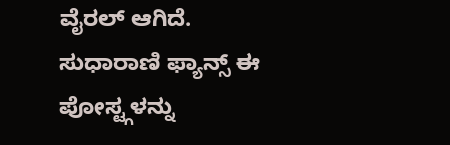ವೈರಲ್ ಆಗಿದೆ. ಸುಧಾರಾಣಿ ಫ್ಯಾನ್ಸ್ ಈ ಪೋಸ್ಟ್ಗಳನ್ನು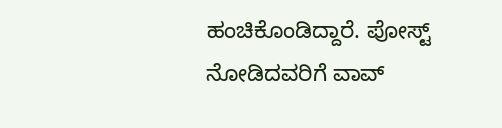ಹಂಚಿಕೊಂಡಿದ್ದಾರೆ. ಪೋಸ್ಟ್ ನೋಡಿದವರಿಗೆ ವಾವ್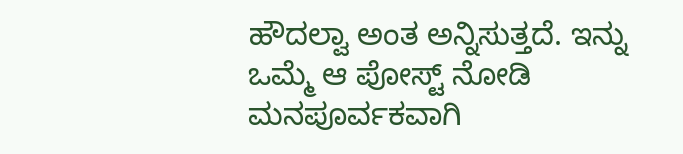ಹೌದಲ್ವಾ ಅಂತ ಅನ್ನಿಸುತ್ತದೆ. ಇನ್ನು ಒಮ್ಮೆ ಆ ಪೋಸ್ಟ್ ನೋಡಿ ಮನಪೂರ್ವಕವಾಗಿ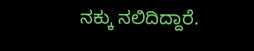ನಕ್ಕು ನಲಿದಿದ್ದಾರೆ.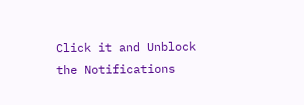Click it and Unblock the Notifications